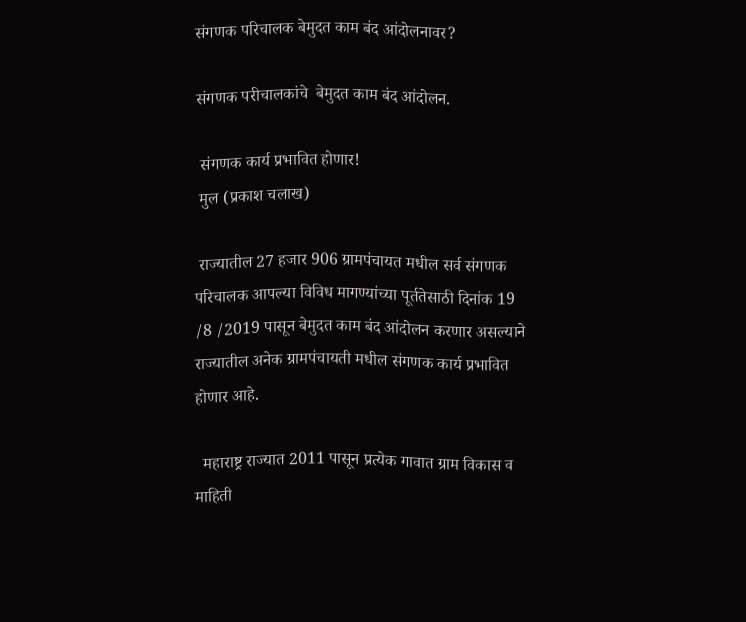संगणक परिचालक बेमुदत काम बंद आंदोलनावर?

संगणक परीचालकांचे  बेमुदत काम बंद आंदोलन.

 संगणक कार्य प्रभावित होणार!
 मुल (प्रकाश चलाख)

 राज्यातील 27 हजार 906 ग्रामपंचायत मधील सर्व संगणक परिचालक आपल्या विविध मागण्यांच्या पूर्ततेसाठी दिनांक 19 /8 /2019 पासून बेमुदत काम बंद आंदोलन करणार असल्याने राज्यातील अनेक ग्रामपंचायती मधील संगणक कार्य प्रभावित  होणार आहे.

  महाराष्ट्र राज्यात 2011 पासून प्रत्येक गावात ग्राम विकास व माहिती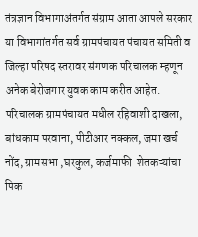तंत्रज्ञान विभागाअंतर्गत संग्राम आता आपले सरकार या विभागांतर्गत सर्व ग्रामपंचायत पंचायत समिती व जिल्हा परिषद स्तरावर संगणक परिचालक म्हणून अनेक बेरोजगार युवक काम करीत आहेत. परिचालक ग्रामपंचायत मधील रहिवाशी दाखला, बांधकाम परवाना, पीटीआर नक्कल, जमा खर्च नोंद, ग्रामसभा ,घरकुल, कर्जमाफी  शेतकऱ्यांचा पिक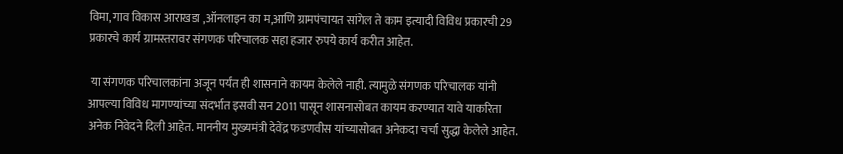विमा, गाव विकास आराखडा ,ऑनलाइन का म,आणि ग्रामपंचायत सांगेल ते काम इत्यादी विविध प्रकारची 29 प्रकारचे कार्य ग्रामस्तरावर संगणक परिचालक सहा हजार रुपये कार्य करीत आहेत.

 या संगणक परिचालकांना अजून पर्यंत ही शासनाने कायम केलेले नाही. त्यामुळे संगणक परिचालक यांनी आपल्या विविध मागण्यांच्या संदर्भात इसवी सन 2011 पासून शासनासोबत कायम करण्यात यावे याकरिता अनेक निवेदने दिली आहेत. माननीय मुख्यमंत्री देवेंद्र फडणवीस यांच्यासोबत अनेकदा चर्चा सुद्धा केलेले आहेत.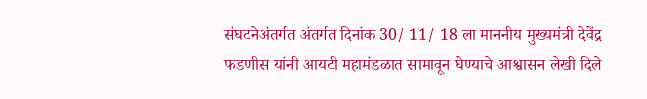संघटनेअंतर्गत अंतर्गत दिनांक 30/ 11/ 18 ला माननीय मुख्यमंत्री देवेंद्र फडणीस यांनी आयटी महामंडळात सामावून घेण्याचे आश्वासन लेखी दिले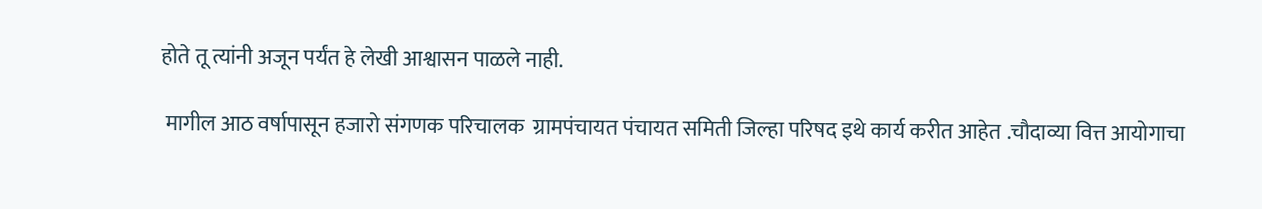होते तू त्यांनी अजून पर्यंत हे लेखी आश्वासन पाळले नाही.

 मागील आठ वर्षापासून हजारो संगणक परिचालक  ग्रामपंचायत पंचायत समिती जिल्हा परिषद इथे कार्य करीत आहेत .चौदाव्या वित्त आयोगाचा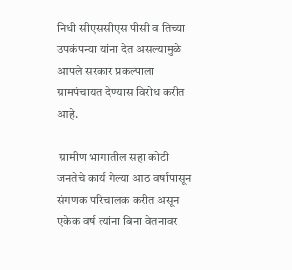निधी सीएससीएस पीसी व तिच्या  उपकंपन्या यांना देत असल्यामुळे आपले सरकार प्रकल्पाला ग्रामपंचायत देण्यास विरोध करीत आहे.

 ग्रामीण भागातील सहा कोटी जनतेचे कार्य गेल्या आठ वर्षापासून संगणक परिचालक करीत असून एकेक वर्ष त्यांना बिना वेतनावर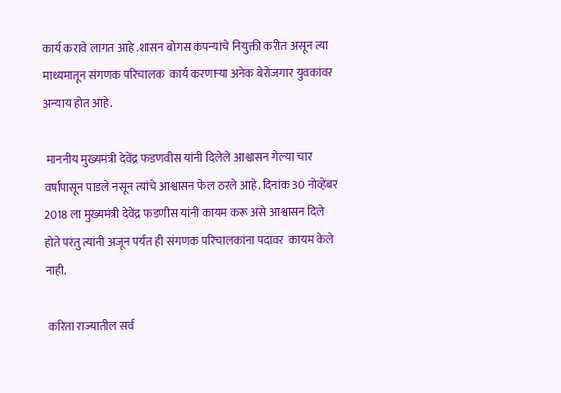कार्य करावे लागत आहे .शासन बोगस कंपन्यांचे नियुक्ती करीत असून त्या माध्यमातून संगणक परिचालक  कार्य करणाऱ्या अनेक बेरोजगार युवकांवर अन्याय होत आहे.

 माननीय मुख्यमंत्री देवेंद्र फडणवीस यांनी दिलेले आश्वासन गेल्या चार वर्षापासून पाडले नसून त्यांचे आश्वासन फेल ठरले आहे. दिनांक 30 नोव्हेंबर 2018 ला मुख्यमंत्री देवेंद्र फडणीस यांनी कायम करू असे आश्वासन दिले होते परंतु त्यांनी अजून पर्यंत ही संगणक परिचालकांना पदावर  कायम केले नाही.

 करिता राज्यातील सर्व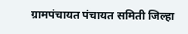ग्रामपंचायत पंचायत समिती जिल्हा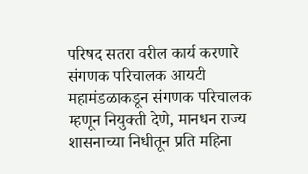परिषद सतरा वरील कार्य करणारे संगणक परिचालक आयटी महामंडळाकडून संगणक परिचालक म्हणून नियुक्ती देणे, मानधन राज्य शासनाच्या निधीतून प्रति महिना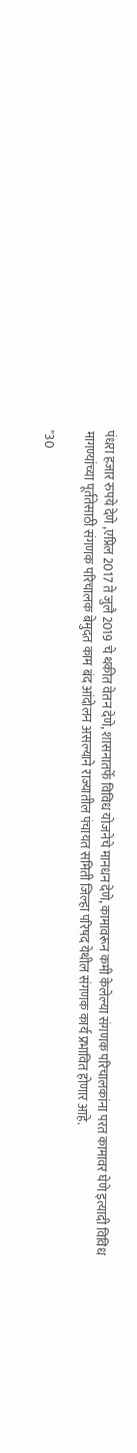पंधरा हजार रुपये देणे ,एप्रिल 2017 ते जुलै 2019 चे थकीत वेतन देणे, शासनातर्फे विविध योजनेचे मानधन देणे, कामावरून कमी केलेल्या संगणक परिचालकांना परत कामावर घेणे इत्यादी विविध मागण्यांच्या पूर्ततेसाठी संगणक परिचालक बेमुदत काम बंद आंदोलन असल्याने राज्यातील पंचायत समिती जिल्हा परिषद येथील संगणक कार्य प्रभावित होणार आहे.

"30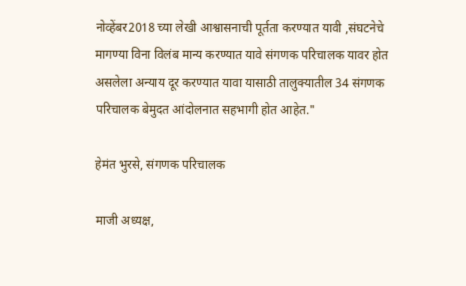नोव्हेंबर2018 च्या लेखी आश्वासनाची पूर्तता करण्यात यावी ,संघटनेचे मागण्या विना विलंब मान्य करण्यात यावे संगणक परिचालक यावर होत असलेला अन्याय दूर करण्यात यावा यासाठी तालुक्यातील 34 संगणक परिचालक बेमुदत आंदोलनात सहभागी होत आहेत."

हेमंत भुरसे, संगणक परिचालक

माजी अध्यक्ष,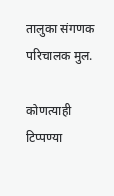तालुका संगणक परिचालक मुल.

कोणत्याही टिप्पण्‍या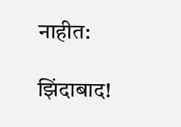नाहीत:

झिंदाबाद!